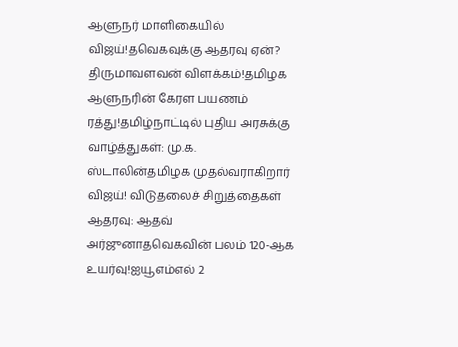ஆளுநர் மாளிகையில் விஜய்!தவெகவுக்கு ஆதரவு ஏன்? திருமாவளவன் விளக்கம்!தமிழக ஆளுநரின் கேரள பயணம் ரத்து!தமிழ்நாட்டில் புதிய அரசுக்கு வாழ்த்துகள்: மு.க. ஸ்டாலின்தமிழக முதல்வராகிறார் விஜய்! விடுதலைச் சிறுத்தைகள் ஆதரவு: ஆதவ் அர்ஜுனாதவெகவின் பலம் 120-ஆக உயர்வு!ஐயூஎம்எல் 2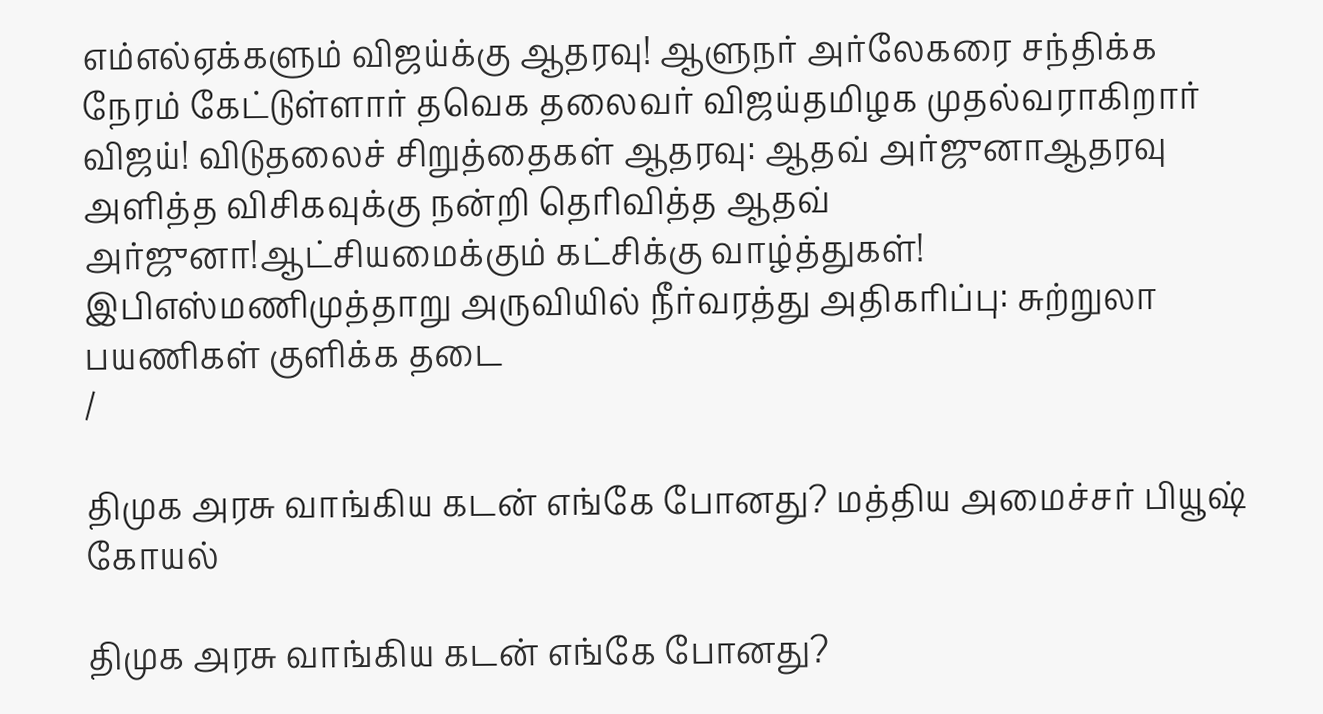எம்எல்ஏக்களும் விஜய்க்கு ஆதரவு! ஆளுநர் அர்லேகரை சந்திக்க நேரம் கேட்டுள்ளார் தவெக தலைவர் விஜய்தமிழக முதல்வராகிறார் விஜய்! விடுதலைச் சிறுத்தைகள் ஆதரவு: ஆதவ் அர்ஜுனாஆதரவு அளித்த விசிகவுக்கு நன்றி தெரிவித்த ஆதவ் அர்ஜுனா!ஆட்சியமைக்கும் கட்சிக்கு வாழ்த்துகள்! இபிஎஸ்மணிமுத்தாறு அருவியில் நீர்வரத்து அதிகரிப்பு: சுற்றுலா பயணிகள் குளிக்க தடை
/

திமுக அரசு வாங்கிய கடன் எங்கே போனது? மத்திய அமைச்சர் பியூஷ் கோயல்

திமுக அரசு வாங்கிய கடன் எங்கே போனது?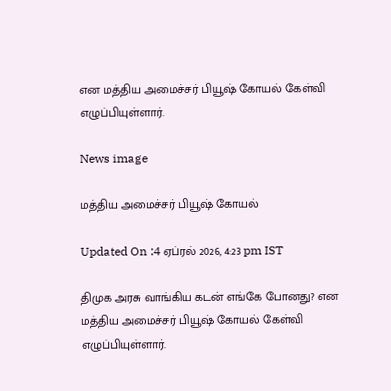என மத்திய அமைச்சர் பியூஷ் கோயல் கேள்வி எழுப்பியுள்ளார்.

News image

மத்திய அமைச்சர் பியூஷ் கோயல்

Updated On :4 ஏப்ரல் 2026, 4:23 pm IST

திமுக அரசு வாங்கிய கடன் எங்கே போனது? என மத்திய அமைச்சர் பியூஷ் கோயல் கேள்வி எழுப்பியுள்ளார்.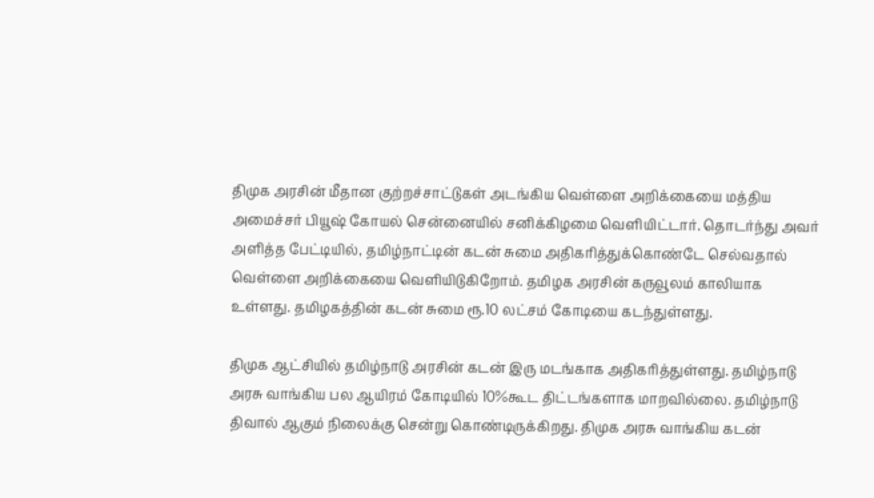திமுக அரசின் மீதான குற்றச்சாட்டுகள் அடங்கிய வெள்ளை அறிக்கையை மத்திய அமைச்சர் பியூஷ் கோயல் சென்னையில் சனிக்கிழமை வெளியிட்டார். தொடர்ந்து அவர் அளித்த பேட்டியில், தமிழ்நாட்டின் கடன் சுமை அதிகரித்துக்கொண்டே செல்வதால் வெள்ளை அறிக்கையை வெளியிடுகிறோம். தமிழக அரசின் கருவூலம் காலியாக உள்ளது. தமிழகத்தின் கடன் சுமை ரூ.10 லட்சம் கோடியை கடந்துள்ளது.

திமுக ஆட்சியில் தமிழ்நாடு அரசின் கடன் இரு மடங்காக அதிகரித்துள்ளது. தமிழ்நாடு அரசு வாங்கிய பல ஆயிரம் கோடியில் 10%கூட திட்டங்களாக மாறவில்லை. தமிழ்நாடு திவால் ஆகும் நிலைக்கு சென்று கொண்டிருக்கிறது. திமுக அரசு வாங்கிய கடன்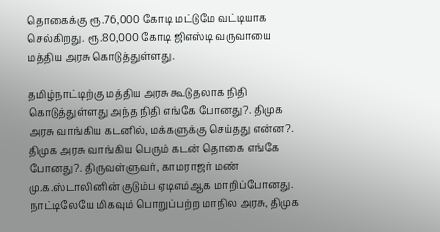தொகைக்கு ரூ.76,000 கோடி மட்டுமே வட்டியாக செல்கிறது. ரூ.80,000 கோடி ஜிஎஸ்டி வருவாயை மத்திய அரசு கொடுத்துள்ளது.

தமிழ்நாட்டிற்கு மத்திய அரசு கூடுதலாக நிதி கொடுத்துள்ளது அந்த நிதி எங்கே போனது?. திமுக அரசு வாங்கிய கடனில், மக்களுக்கு செய்தது என்ன?. திமுக அரசு வாங்கிய பெரும் கடன் தொகை எங்கே போனது?. திருவள்ளுவர், காமராஜர் மண் மு.க.ஸ்டாலினின் குடும்ப ஏடிஎம்ஆக மாறிப்போனது. நாட்டிலேயே மிகவும் பொறுப்பற்ற மாநில அரசு, திமுக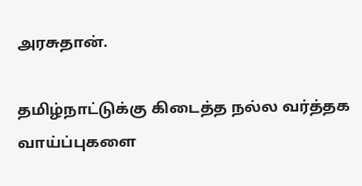அரசுதான்.

தமிழ்நாட்டுக்கு கிடைத்த நல்ல வர்த்தக வாய்ப்புகளை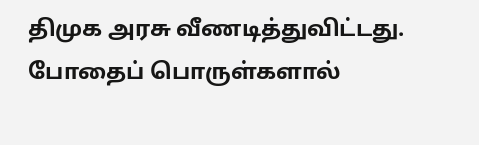திமுக அரசு வீணடித்துவிட்டது. போதைப் பொருள்களால்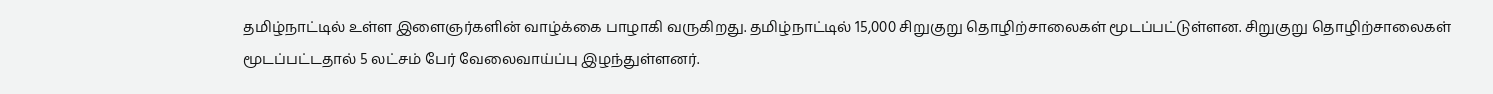தமிழ்நாட்டில் உள்ள இளைஞர்களின் வாழ்க்கை பாழாகி வருகிறது. தமிழ்நாட்டில் 15,000 சிறுகுறு தொழிற்சாலைகள் மூடப்பட்டுள்ளன. சிறுகுறு தொழிற்சாலைகள் மூடப்பட்டதால் 5 லட்சம் பேர் வேலைவாய்ப்பு இழந்துள்ளனர்.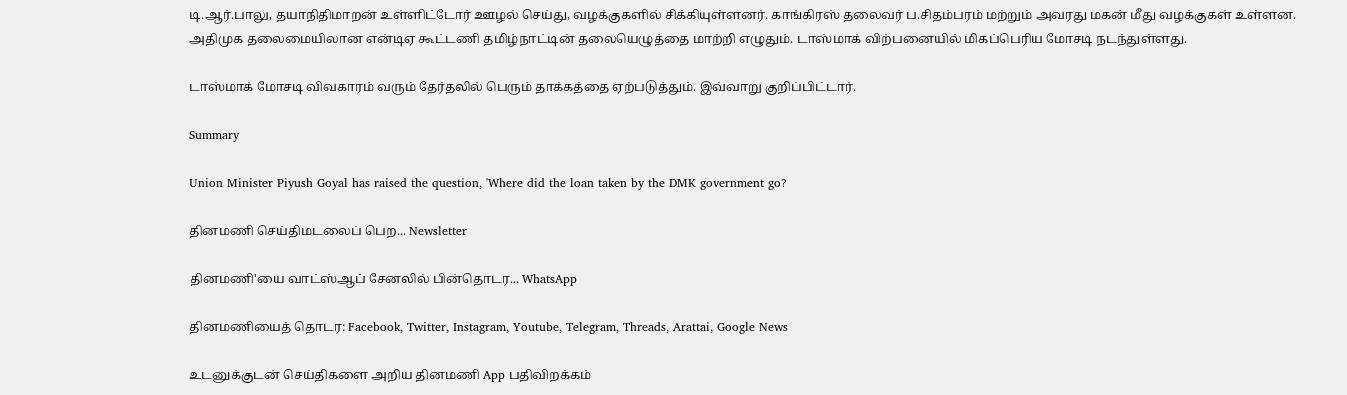டி.ஆர்.பாலு, தயாநிதிமாறன் உள்ளிட்டோர் ஊழல் செய்து, வழக்குகளில் சிக்கியுள்ளனர். காங்கிரஸ் தலைவர் ப.சிதம்பரம் மற்றும் அவரது மகன் மீது வழக்குகள் உள்ளன. அதிமுக தலைமையிலான என்டிஏ கூட்டணி தமிழ்நாட்டின் தலையெழுத்தை மாற்றி எழுதும். டாஸ்மாக் விற்பனையில் மிகப்பெரிய மோசடி நடந்துள்ளது.

டாஸ்மாக் மோசடி விவகாரம் வரும் தேர்தலில் பெரும் தாக்கத்தை ஏற்படுத்தும். இவ்வாறு குறிப்பிட்டார்.

Summary

Union Minister Piyush Goyal has raised the question, 'Where did the loan taken by the DMK government go?

தினமணி செய்திமடலைப் பெற... Newsletter

தினமணி'யை வாட்ஸ்ஆப் சேனலில் பின்தொடர... WhatsApp

தினமணியைத் தொடர: Facebook, Twitter, Instagram, Youtube, Telegram, Threads, Arattai, Google News

உடனுக்குடன் செய்திகளை அறிய தினமணி App பதிவிறக்கம்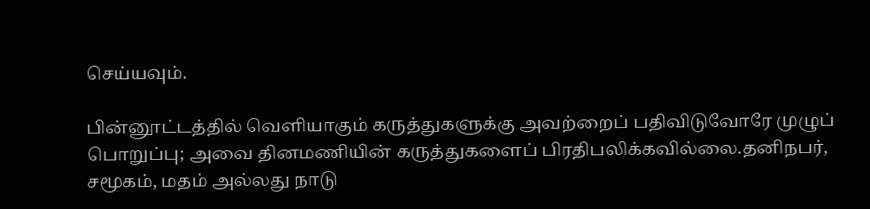செய்யவும்.

பின்னூட்டத்தில் வெளியாகும் கருத்துகளுக்கு அவற்றைப் பதிவிடுவோரே முழுப் பொறுப்பு; அவை தினமணியின் கருத்துகளைப் பிரதிபலிக்கவில்லை.தனிநபர், சமூகம், மதம் அல்லது நாடு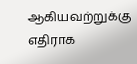ஆகியவற்றுக்கு எதிராக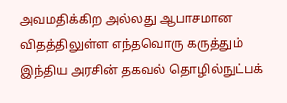அவமதிக்கிற அல்லது ஆபாசமான விதத்திலுள்ள எந்தவொரு கருத்தும் இந்திய அரசின் தகவல் தொழில்நுட்பக்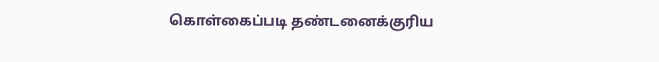கொள்கைப்படி தண்டனைக்குரிய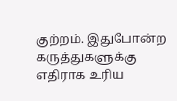குற்றம். இதுபோன்ற கருத்துகளுக்கு எதிராக உரிய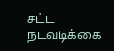சட்ட நடவடிக்கை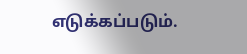எடுக்கப்படும்.